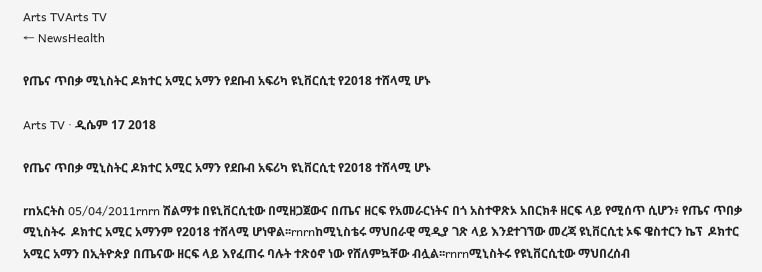Arts TVArts TV
← NewsHealth

የጤና ጥበቃ ሚኒስትር ዶክተር አሚር አማን የደቡብ አፍሪካ ዩኒቨርሲቲ የ2018 ተሸላሚ ሆኑ

Arts TV · ዲሴም 17 2018

የጤና ጥበቃ ሚኒስትር ዶክተር አሚር አማን የደቡብ አፍሪካ ዩኒቨርሲቲ የ2018 ተሸላሚ ሆኑ

rnአርትስ 05/04/2011rnrn ሽልማቱ በዩኒቨርሲቲው በሚዘጋጀውና በጤና ዘርፍ የአመራርነትና በጎ አስተዋጽኦ አበርክቶ ዘርፍ ላይ የሚሰጥ ሲሆን፥ የጤና ጥበቃ ሚኒስትሩ  ዶክተር አሚር አማንም የ2018 ተሸላሚ ሆነዋል፡፡rnrnከሚኒስቴሩ ማህበራዊ ሚዲያ ገጽ ላይ እንደተገኘው መረጃ ዩኒቨርሲቲ ኦፍ ዌስተርን ኬፕ  ዶክተር አሚር አማን በኢትዮጵያ በጤናው ዘርፍ ላይ እየፈጠሩ ባሉት ተጽዕኖ ነው የሸለምኳቸው ብሏል፡፡rnrnሚኒስትሩ የዩኒቨርሲቲው ማህበረሰብ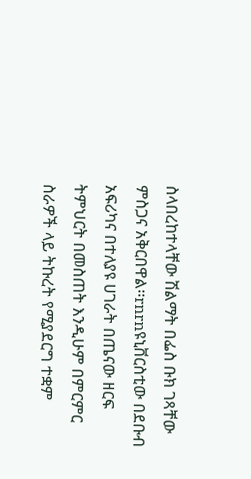ስላበረከተላቸው ሽልማት በፌስ ቡክ ገጻቸው ምስጋና አቅርበዋል፡፡rnrnዩኒቨርስቲው በደቡብ አፍሪካና በተለያዩ ሀገራት በጤናው ዘርፍ ትምህርት በመስጠት እንዲሁም በምርምር ስራዎች ላይ ትኩረት የሚያደርግ ተቋም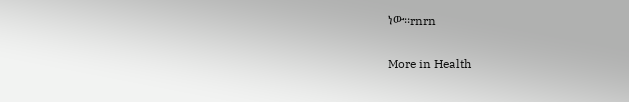ነው፡፡rnrn

More in Health